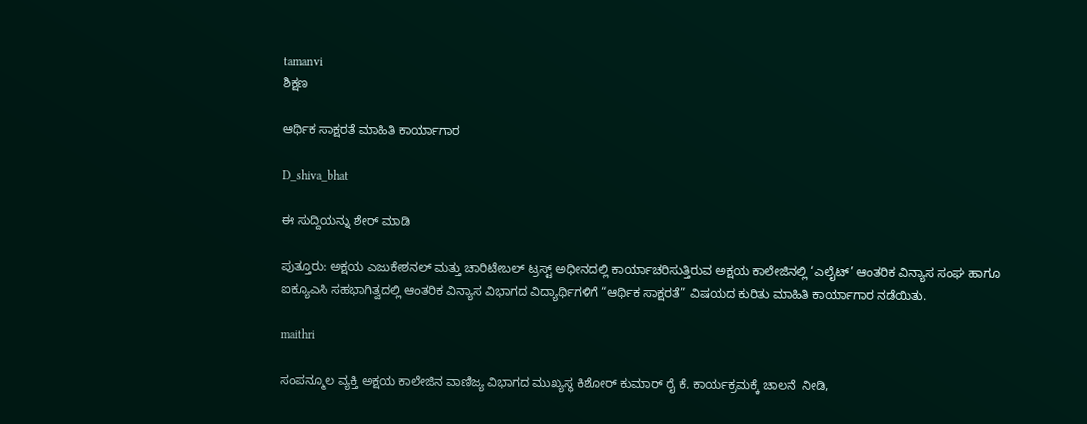tamanvi
ಶಿಕ್ಷಣ

ಆರ್ಥಿಕ ಸಾಕ್ಷರತೆ ಮಾಹಿತಿ ಕಾರ್ಯಾಗಾರ

D_shiva_bhat

ಈ ಸುದ್ದಿಯನ್ನು ಶೇರ್ ಮಾಡಿ

ಪುತ್ತೂರು: ಅಕ್ಷಯ ಎಜುಕೇಶನಲ್ ಮತ್ತು ಚಾರಿಟೇಬಲ್ ಟ್ರಸ್ಟ್ ಅಧೀನದಲ್ಲಿ ಕಾರ್ಯಾಚರಿಸುತ್ತಿರುವ ಅಕ್ಷಯ ಕಾಲೇಜಿನಲ್ಲಿ ‘ಎಲೈಟ್’ ಆಂತರಿಕ ವಿನ್ಯಾಸ ಸಂಘ ಹಾಗೂ ಐಕ್ಯೂಎಸಿ ಸಹಭಾಗಿತ್ವದಲ್ಲಿ ಆಂತರಿಕ ವಿನ್ಯಾಸ ವಿಭಾಗದ ವಿದ್ಯಾರ್ಥಿಗಳಿಗೆ “ಆರ್ಥಿಕ ಸಾಕ್ಷರತೆ” ವಿಷಯದ ಕುರಿತು ಮಾಹಿತಿ ಕಾರ್ಯಾಗಾರ ನಡೆಯಿತು.

maithri

ಸಂಪನ್ಮೂಲ ವ್ಯಕ್ತಿ ಅಕ್ಷಯ ಕಾಲೇಜಿನ ವಾಣಿಜ್ಯ ವಿಭಾಗದ ಮುಖ್ಯಸ್ಥ ಕಿಶೋರ್ ಕುಮಾರ್ ರೈ ಕೆ. ಕಾರ್ಯಕ್ರಮಕ್ಕೆ ಚಾಲನೆ  ನೀಡಿ,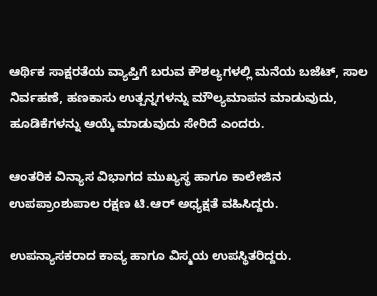ಆರ್ಥಿಕ ಸಾಕ್ಷರತೆಯ ವ್ಯಾಪ್ತಿಗೆ ಬರುವ ಕೌಶಲ್ಯಗಳಲ್ಲಿ ಮನೆಯ ಬಜೆಟ್, ಸಾಲ ನಿರ್ವಹಣೆ, ಹಣಕಾಸು ಉತ್ಪನ್ನಗಳನ್ನು ಮೌಲ್ಯಮಾಪನ ಮಾಡುವುದು, ಹೂಡಿಕೆಗಳನ್ನು ಆಯ್ಕೆ ಮಾಡುವುದು ಸೇರಿದೆ ಎಂದರು.

ಆಂತರಿಕ ವಿನ್ಯಾಸ ವಿಭಾಗದ ಮುಖ್ಯಸ್ಥ ಹಾಗೂ ಕಾಲೇಜಿನ ಉಪಪ್ರಾಂಶುಪಾಲ ರಕ್ಷಣ ಟಿ.ಆರ್ ಅಧ್ಯಕ್ಷತೆ ವಹಿಸಿದ್ದರು.

ಉಪನ್ಯಾಸಕರಾದ ಕಾವ್ಯ ಹಾಗೂ ವಿಸ್ಮಯ ಉಪಸ್ಥಿತರಿದ್ದರು.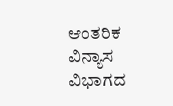ಆಂತರಿಕ ವಿನ್ಯಾಸ ವಿಭಾಗದ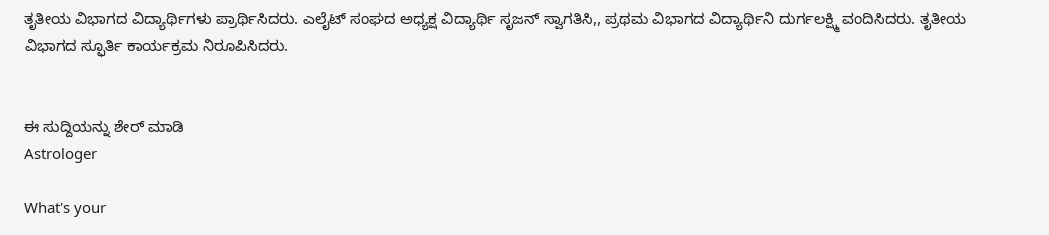ತೃತೀಯ ವಿಭಾಗದ ವಿದ್ಯಾರ್ಥಿಗಳು ಪ್ರಾರ್ಥಿಸಿದರು. ಎಲೈಟ್ ಸಂಘದ ಅಧ್ಯಕ್ಷ ವಿದ್ಯಾರ್ಥಿ ಸೃಜನ್ ಸ್ವಾಗತಿಸಿ,, ಪ್ರಥಮ ವಿಭಾಗದ ವಿದ್ಯಾರ್ಥಿನಿ ದುರ್ಗಲಕ್ಷ್ಮಿ ವಂದಿಸಿದರು. ತೃತೀಯ ವಿಭಾಗದ ಸ್ಫೂರ್ತಿ ಕಾರ್ಯಕ್ರಮ ನಿರೂಪಿಸಿದರು.


ಈ ಸುದ್ದಿಯನ್ನು ಶೇರ್ ಮಾಡಿ
Astrologer

What's your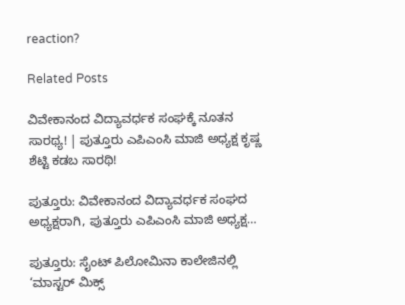reaction?

Related Posts

ವಿವೇಕಾನಂದ ವಿದ್ಯಾವರ್ಧಕ ಸಂಘಕ್ಕೆ ನೂತನ ಸಾರಥ್ಯ! | ಪುತ್ತೂರು ಎಪಿಎಂಸಿ ಮಾಜಿ ಅಧ್ಯಕ್ಷ ಕೃಷ್ಣ ಶೆಟ್ಟಿ ಕಡಬ ಸಾರಥಿ!

ಪುತ್ತೂರು: ವಿವೇಕಾನಂದ ವಿದ್ಯಾವರ್ಧಕ ಸಂಘದ ಅಧ್ಯಕ್ಷರಾಗಿ, ಪುತ್ತೂರು ಎಪಿಎಂಸಿ ಮಾಜಿ ಅಧ್ಯಕ್ಷ…

ಪುತ್ತೂರು: ಸೈಂಟ್ ಪಿಲೋಮಿನಾ ಕಾಲೇಜಿನಲ್ಲಿ ‘ಮಾಸ್ಟರ್ ಮಿಕ್ಸ್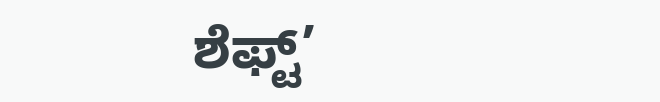ಶೆಫ್ಟ್’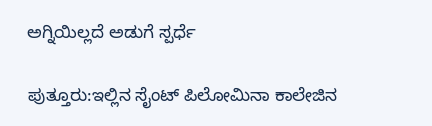ಅಗ್ನಿಯಿಲ್ಲದೆ ಅಡುಗೆ ಸ್ಪರ್ಧೆ

ಪುತ್ತೂರು:ಇಲ್ಲಿನ ಸೈಂಟ್ ಪಿಲೋಮಿನಾ ಕಾಲೇಜಿನ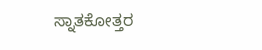ಸ್ನಾತಕೋತ್ತರ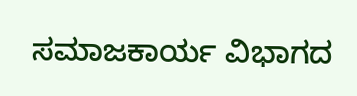ಸಮಾಜಕಾರ್ಯ ವಿಭಾಗದ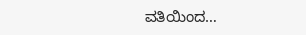ವತಿಯಿಂದ…